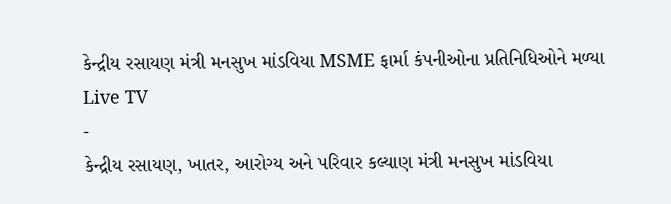કેન્દ્રીય રસાયણ મંત્રી મનસુખ માંડવિયા MSME ફાર્મા કંપનીઓના પ્રતિનિધિઓને મળ્યા
Live TV
-
કેન્દ્રીય રસાયણ, ખાતર, આરોગ્ય અને પરિવાર કલ્યાણ મંત્રી મનસુખ માંડવિયા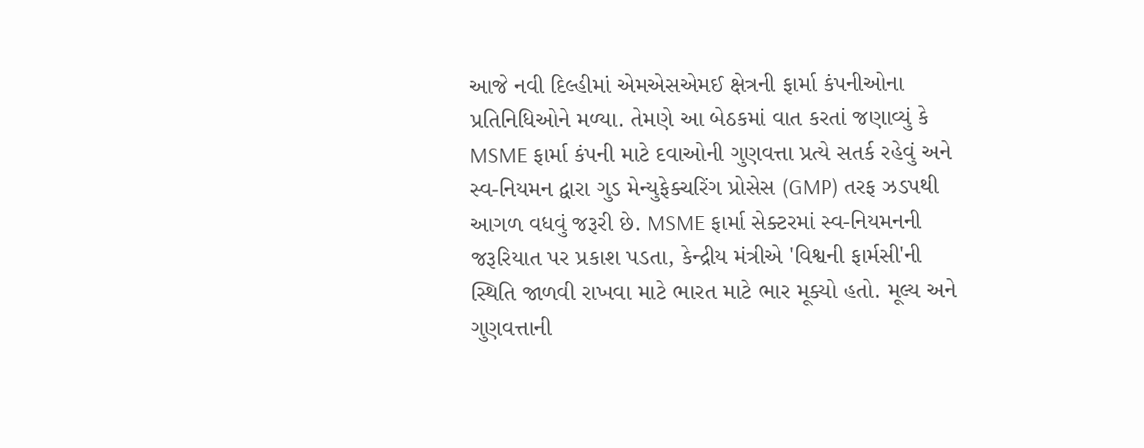આજે નવી દિલ્હીમાં એમએસએમઈ ક્ષેત્રની ફાર્મા કંપનીઓના પ્રતિનિધિઓને મળ્યા. તેમણે આ બેઠકમાં વાત કરતાં જણાવ્યું કે MSME ફાર્મા કંપની માટે દવાઓની ગુણવત્તા પ્રત્યે સતર્ક રહેવું અને સ્વ-નિયમન દ્વારા ગુડ મેન્યુફેક્ચરિંગ પ્રોસેસ (GMP) તરફ ઝડપથી આગળ વધવું જરૂરી છે. MSME ફાર્મા સેક્ટરમાં સ્વ-નિયમનની જરૂરિયાત પર પ્રકાશ પડતા, કેન્દ્રીય મંત્રીએ 'વિશ્વની ફાર્મસી'ની સ્થિતિ જાળવી રાખવા માટે ભારત માટે ભાર મૂક્યો હતો. મૂલ્ય અને ગુણવત્તાની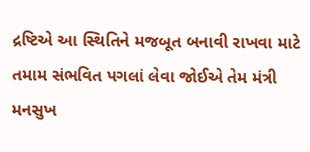દ્રષ્ટિએ આ સ્થિતિને મજબૂત બનાવી રાખવા માટે તમામ સંભવિત પગલાં લેવા જોઈએ તેમ મંત્રી મનસુખ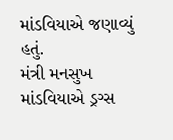માંડવિયાએ જણાવ્યું હતું.
મંત્રી મનસુખ માંડવિયાએ ડ્રગ્સ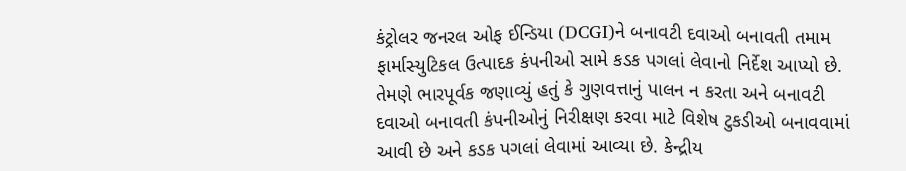કંટ્રોલર જનરલ ઓફ ઈન્ડિયા (DCGI)ને બનાવટી દવાઓ બનાવતી તમામ ફાર્માસ્યુટિકલ ઉત્પાદક કંપનીઓ સામે કડક પગલાં લેવાનો નિર્દેશ આપ્યો છે. તેમણે ભારપૂર્વક જણાવ્યું હતું કે ગુણવત્તાનું પાલન ન કરતા અને બનાવટી દવાઓ બનાવતી કંપનીઓનું નિરીક્ષણ કરવા માટે વિશેષ ટુકડીઓ બનાવવામાં આવી છે અને કડક પગલાં લેવામાં આવ્યા છે. કેન્દ્રીય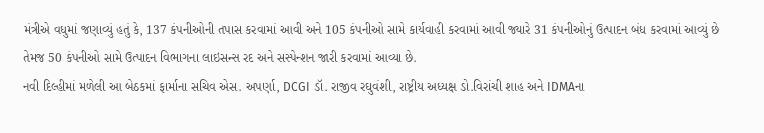મંત્રીએ વધુમાં જણાવ્યું હતું કે, 137 કંપનીઓની તપાસ કરવામાં આવી અને 105 કંપનીઓ સામે કાર્યવાહી કરવામાં આવી જ્યારે 31 કંપનીઓનું ઉત્પાદન બંધ કરવામાં આવ્યું છે તેમજ 50 કંપનીઓ સામે ઉત્પાદન વિભાગના લાઇસન્સ રદ અને સસ્પેન્શન જારી કરવામાં આવ્યા છે.
નવી દિલ્હીમાં મળેલી આ બેઠકમાં ફાર્માના સચિવ એસ. અપર્ણા, DCGI ડૉ. રાજીવ રઘુવંશી, રાષ્ટ્રીય અધ્યક્ષ ડો.વિરાંચી શાહ અને IDMAના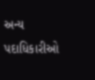અન્ય પદાધિકારીઓ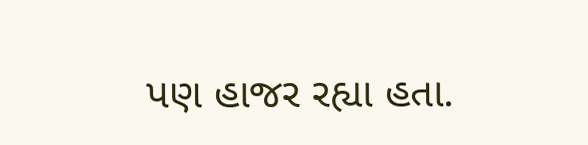પણ હાજર રહ્યા હતા.